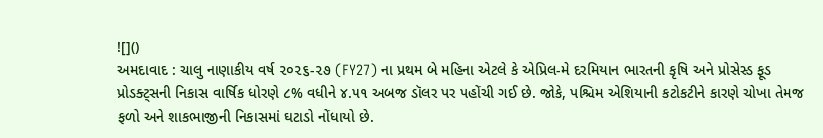![]()
અમદાવાદ : ચાલુ નાણાકીય વર્ષ ૨૦૨૬-૨૭ (FY27) ના પ્રથમ બે મહિના એટલે કે એપ્રિલ-મે દરમિયાન ભારતની કૃષિ અને પ્રોસેસ્ડ ફૂડ પ્રોડક્ટ્સની નિકાસ વાર્ષિક ધોરણે ૮% વધીને ૪.૫૧ અબજ ડૉલર પર પહોંચી ગઈ છે. જોકે, પશ્ચિમ એશિયાની કટોકટીને કારણે ચોખા તેમજ ફળો અને શાકભાજીની નિકાસમાં ઘટાડો નોંધાયો છે.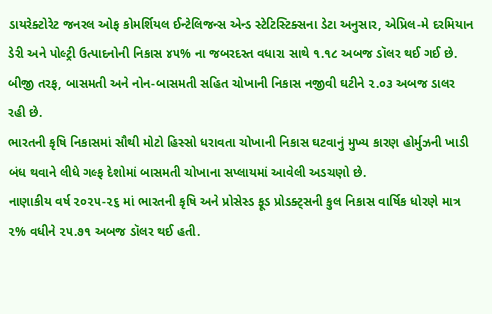ડાયરેક્ટોરેટ જનરલ ઓફ કોમર્શિયલ ઈન્ટેલિજન્સ એન્ડ સ્ટેટિસ્ટિક્સના ડેટા અનુસાર, એપ્રિલ-મે દરમિયાન ડેરી અને પોલ્ટ્રી ઉત્પાદનોની નિકાસ ૪૫% ના જબરદસ્ત વધારા સાથે ૧.૧૮ અબજ ડૉલર થઈ ગઈ છે. બીજી તરફ, બાસમતી અને નોન-બાસમતી સહિત ચોખાની નિકાસ નજીવી ઘટીને ૨.૦૩ અબજ ડાલર રહી છે.
ભારતની કૃષિ નિકાસમાં સૌથી મોટો હિસ્સો ધરાવતા ચોખાની નિકાસ ઘટવાનું મુખ્ય કારણ હોર્મુઝની ખાડી બંધ થવાને લીધે ગલ્ફ દેશોમાં બાસમતી ચોખાના સપ્લાયમાં આવેલી અડચણો છે.
નાણાકીય વર્ષ ૨૦૨૫-૨૬ માં ભારતની કૃષિ અને પ્રોસેસ્ડ ફૂડ પ્રોડક્ટ્સની કુલ નિકાસ વાર્ષિક ધોરણે માત્ર ૨% વધીને ૨૫.૭૧ અબજ ડૉલર થઈ હતી.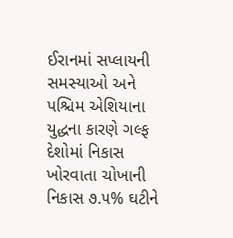ઈરાનમાં સપ્લાયની સમસ્યાઓ અને પશ્ચિમ એશિયાના યુદ્ધના કારણે ગલ્ફ દેશોમાં નિકાસ ખોરવાતા ચોખાની નિકાસ ૭.૫% ઘટીને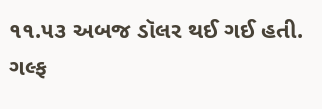૧૧.૫૩ અબજ ડૉલર થઈ ગઈ હતી.
ગલ્ફ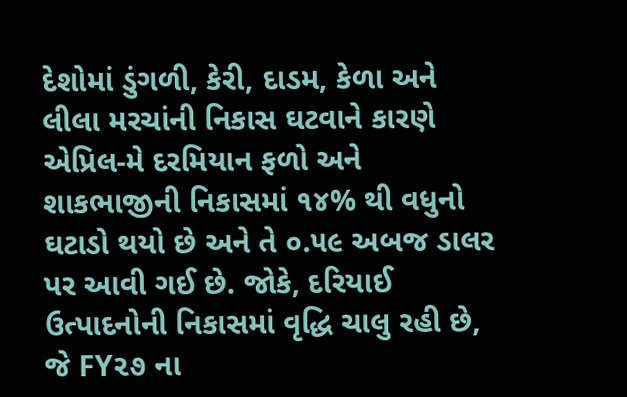દેશોમાં ડુંગળી, કેરી, દાડમ, કેળા અને લીલા મરચાંની નિકાસ ઘટવાને કારણે એપ્રિલ-મે દરમિયાન ફળો અને શાકભાજીની નિકાસમાં ૧૪% થી વધુનો ઘટાડો થયો છે અને તે ૦.૫૯ અબજ ડાલર પર આવી ગઈ છે. જોકે, દરિયાઈ ઉત્પાદનોની નિકાસમાં વૃદ્ધિ ચાલુ રહી છે, જે FY૨૭ ના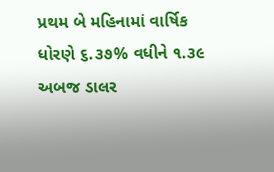પ્રથમ બે મહિનામાં વાર્ષિક ધોરણે ૬.૩૭% વધીને ૧.૩૯ અબજ ડાલર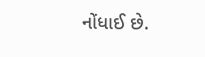નોંધાઈ છે.